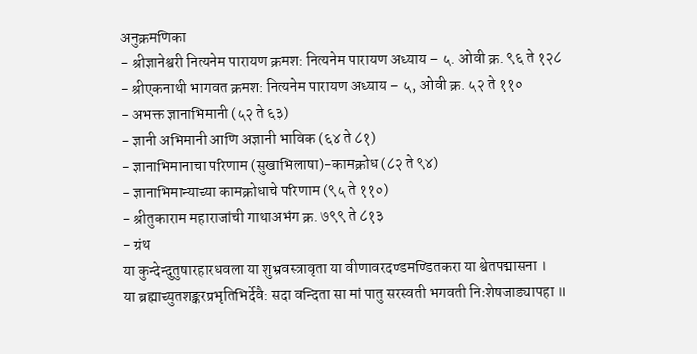अनुक्रमणिका
- श्रीज्ञानेश्वरी नित्यनेम पारायण क्रमश: नित्यनेम पारायण अध्याय – ५. ओवी क्र. ९६ ते १२८
- श्रीएकनाथी भागवत क्रमश: नित्यनेम पारायण अध्याय – ५, ओवी क्र. ५२ ते ११०
- अभक्त ज्ञानाभिमानी (५२ ते ६३)
- ज्ञानी अभिमानी आणि अज्ञानी भाविक (६४ ते ८१)
- ज्ञानाभिमानाचा परिणाम (सुखाभिलाषा)-कामक्रोध (८२ ते ९४)
- ज्ञानाभिमान्याच्या कामक्रोधाचे परिणाम (९५ ते ११०)
- श्रीतुकाराम महाराजांची गाथाअभंग क्र. ७९९ ते ८१३
- ग्रंथ
या कुन्देन्दुतुषारहारधवला या शुभ्रवस्त्रावृता या वीणावरदण्डमण्डितकरा या श्वेतपद्मासना ।
या ब्रह्माच्युतशङ्करप्रभृतिभिर्देवै: सदा वन्दिता सा मां पातु सरस्वती भगवती निःशेषजाड्यापहा ॥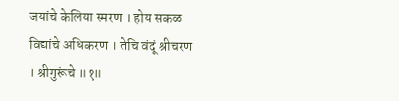जयांचे केलिया स्मरण । होय सकळ विद्यांचे अधिकरण । तेचि वंदूं श्रीचरण । श्रीगुरूंचे ॥१॥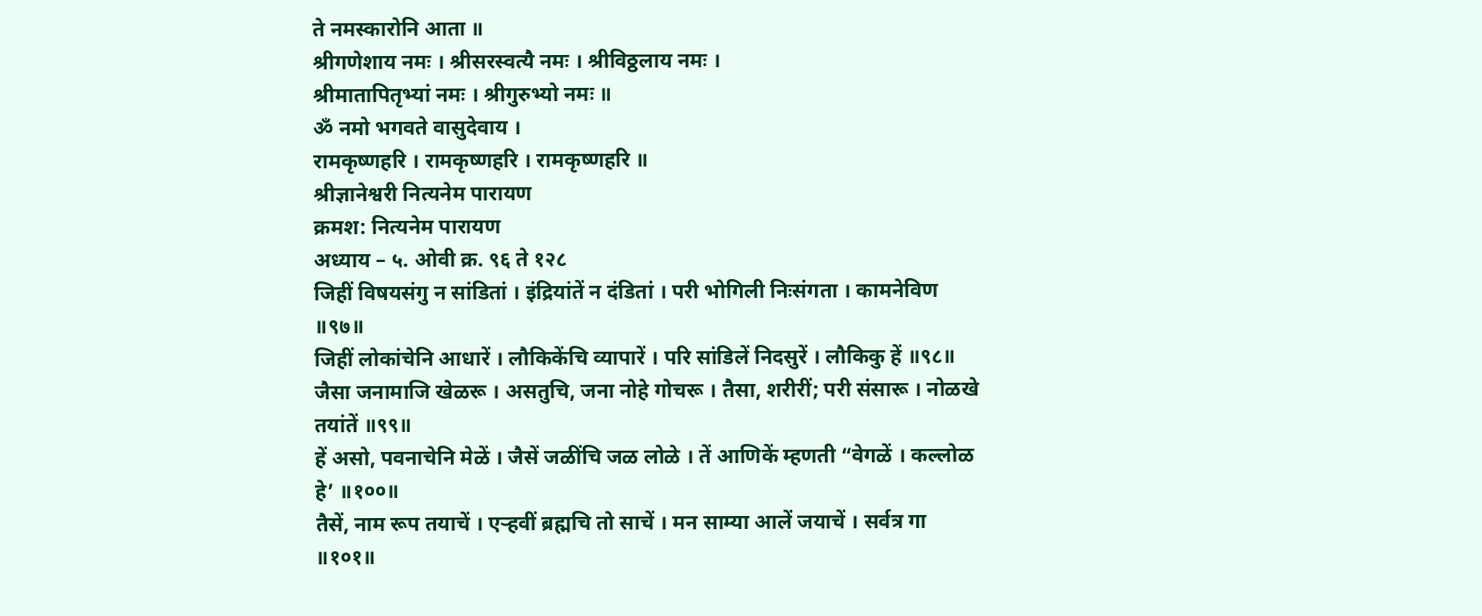ते नमस्कारोनि आता ॥
श्रीगणेशाय नमः । श्रीसरस्वत्यै नमः । श्रीविठ्ठलाय नमः ।
श्रीमातापितृभ्यां नमः । श्रीगुरुभ्यो नमः ॥
ॐ नमो भगवते वासुदेवाय ।
रामकृष्णहरि । रामकृष्णहरि । रामकृष्णहरि ॥
श्रीज्ञानेश्वरी नित्यनेम पारायण
क्रमश: नित्यनेम पारायण
अध्याय – ५. ओवी क्र. ९६ ते १२८
जिहीं विषयसंगु न सांडितां । इंद्रियांतें न दंडितां । परी भोगिली निःसंगता । कामनेविण ॥९७॥
जिहीं लोकांचेनि आधारें । लौकिकेंचि व्यापारें । परि सांडिलें निदसुरें । लौकिकु हें ॥९८॥
जैसा जनामाजि खेळरू । असतुचि, जना नोहे गोचरू । तैसा, शरीरीं; परी संसारू । नोळखे तयांतें ॥९९॥
हें असो, पवनाचेनि मेळें । जैसें जळींचि जळ लोळे । तें आणिकें म्हणती “वेगळें । कल्लोळ हे’ ॥१००॥
तैसें, नाम रूप तयाचें । एऱ्हवीं ब्रह्मचि तो साचें । मन साम्या आलें जयाचें । सर्वत्र गा ॥१०१॥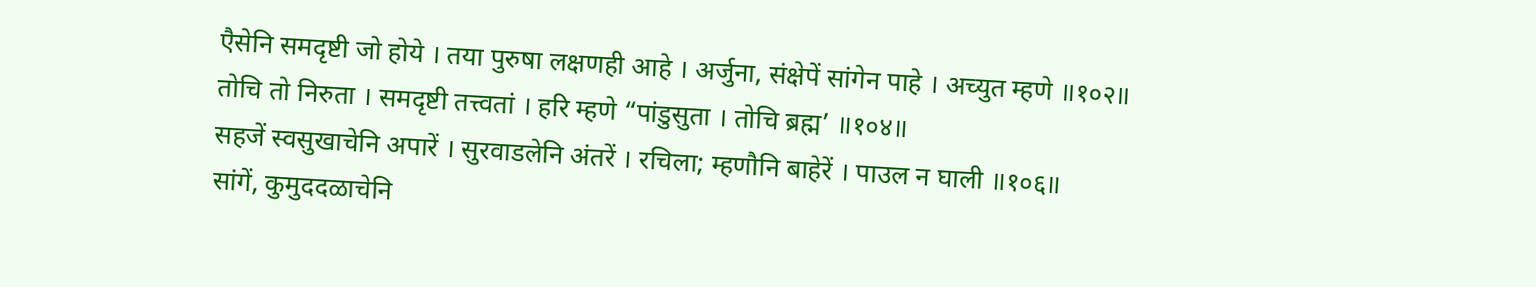एैसेनि समदृष्टी जो होये । तया पुरुषा लक्षणही आहे । अर्जुना, संक्षेपें सांगेन पाहे । अच्युत म्हणे ॥१०२॥
तोचि तो निरुता । समदृष्टी तत्त्वतां । हरि म्हणे “पांडुसुता । तोचि ब्रह्म’ ॥१०४॥
सहजें स्वसुखाचेनि अपारें । सुरवाडलेनि अंतरें । रचिला; म्हणौनि बाहेरें । पाउल न घाली ॥१०६॥
सांगें, कुमुददळाचेनि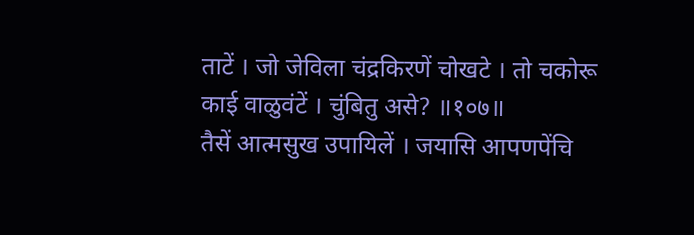ताटें । जो जेविला चंद्रकिरणें चोखटे । तो चकोरू काई वाळुवंटें । चुंबितु असे? ॥१०७॥
तैसें आत्मसुख उपायिलें । जयासि आपणपेंचि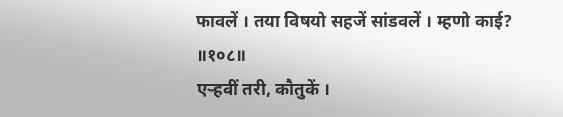फावलें । तया विषयो सहजें सांडवलें । म्हणो काई? ॥१०८॥
एऱ्हवीं तरी, कौतुकें ।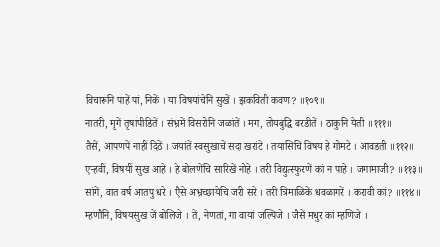विचारूनि पाहें पां, निकें । या विषयांचेनि सुखें । झकविती कवण? ॥१०९॥
नातरी, मृगें तृषापीडितें । संभ्रमें विसरोनि जळांतें । मग, तोयबुद्धि बरडीतें । ठाकुनि येती ॥१११॥
तैसें, आपणपें नाहीं दिठें । जयांतें स्वसुखाचें सदा खरांटे । तयासिचि विषय हे गोमटे । आवडती ॥११२॥
एऱ्हवीं, विषयीं सुख आहे । हे बोलणेंचि सारिखें नोहे । तरी विद्युत्स्फुरणें कां न पाहे । जगामाजी? ॥११३॥
सांगें, वात वर्ष आतपु धरे । एैसे अभ्रच्छायेचि जरी सरे । तरी त्रिमाळिकें धवळागरें । करावी कां? ॥११४॥
म्हणौनि, विषयसुख जें बोलिजे । तें, नेणतां, गा वायां जल्पिजे । जैसें मधुर कां म्हणिजे ।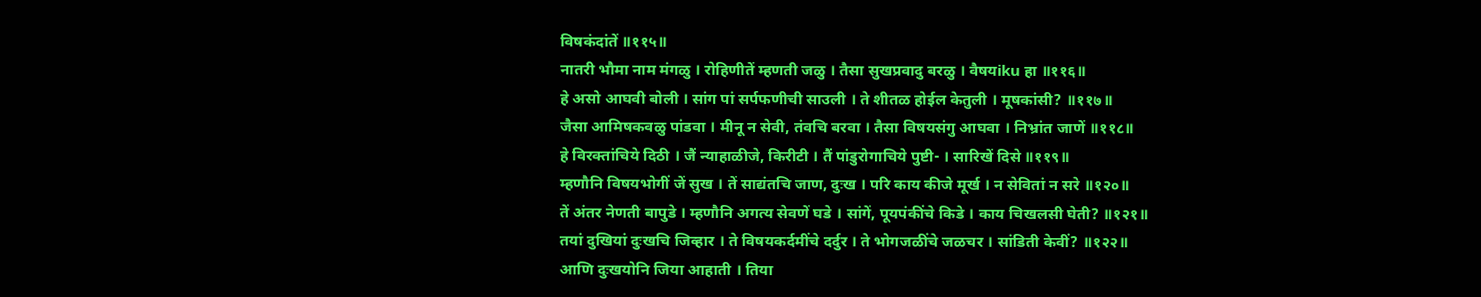विषकंदांतें ॥११५॥
नातरी भौमा नाम मंगळु । रोहिणीतें म्हणती जळु । तैसा सुखप्रवादु बरळु । वैषयiku हा ॥११६॥
हे असो आघवी बोली । सांग पां सर्पफणीची साउली । ते शीतळ होईल केतुली । मूषकांसी? ॥११७॥
जैसा आमिषकवळु पांडवा । मीनू न सेवी, तंवचि बरवा । तैसा विषयसंगु आघवा । निभ्रांत जाणें ॥११८॥
हे विरक्तांचिये दिठी । जैं न्याहाळीजे, किरीटी । तैं पांडुरोगाचिये पुष्टी- । सारिखें दिसे ॥११९॥
म्हणौनि विषयभोगीं जें सुख । तें साद्यंतचि जाण, दुःख । परि काय कीजे मूर्ख । न सेवितां न सरे ॥१२०॥
तें अंतर नेणती बापुडे । म्हणौनि अगत्य सेवणें घडे । सांगें, पूयपंकींचे किडे । काय चिखलसी घेती? ॥१२१॥
तयां दुखियां दुःखचि जिव्हार । ते विषयकर्दमींचे दर्दुर । ते भोगजळींचे जळचर । सांडिती केवीं? ॥१२२॥
आणि दुःखयोनि जिया आहाती । तिया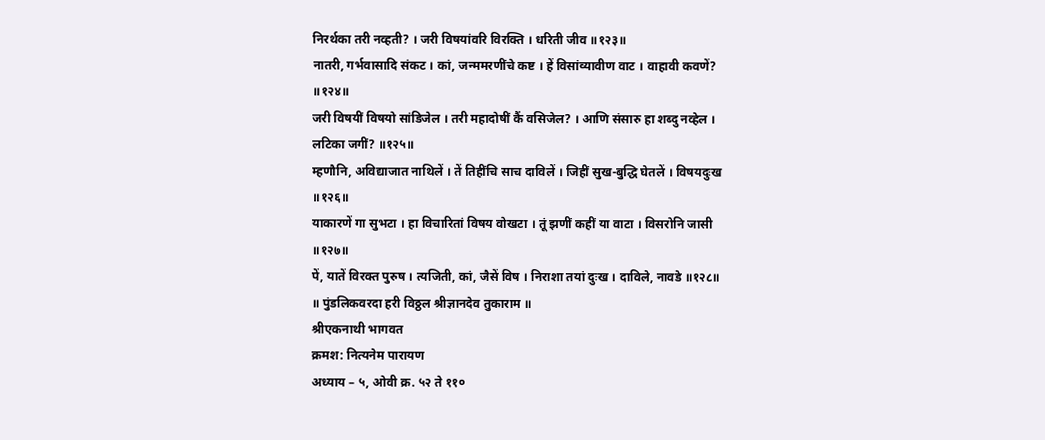निरर्थका तरी नव्हती? । जरी विषयांवरि विरक्ति । धरिती जीव ॥१२३॥
नातरी, गर्भवासादि संकट । कां, जन्ममरणींचे कष्ट । हें विसांव्यावीण वाट । वाहावी कवणें? ॥१२४॥
जरी विषयीं विषयो सांडिजेल । तरी महादोषीं कैं वसिजेल? । आणि संसारु हा शब्दु नव्हेल । लटिका जगीं? ॥१२५॥
म्हणौनि, अविद्याजात नाथिलें । तें तिहींचि साच दाविलें । जिहीं सुख-बुद्धि घेतलें । विषयदुःख ॥१२६॥
याकारणें गा सुभटा । हा विचारितां विषय वोखटा । तूं झणीं कहीं या वाटा । विसरोनि जासी ॥१२७॥
पें, यातें विरक्त पुरुष । त्यजिती, कां, जैसें विष । निराशा तयां दुःख । दाविले, नावडे ॥१२८॥
॥ पुंडलिकवरदा हरी विठ्ठल श्रीज्ञानदेव तुकाराम ॥
श्रीएकनाथी भागवत
क्रमश: नित्यनेम पारायण
अध्याय – ५, ओवी क्र. ५२ ते ११०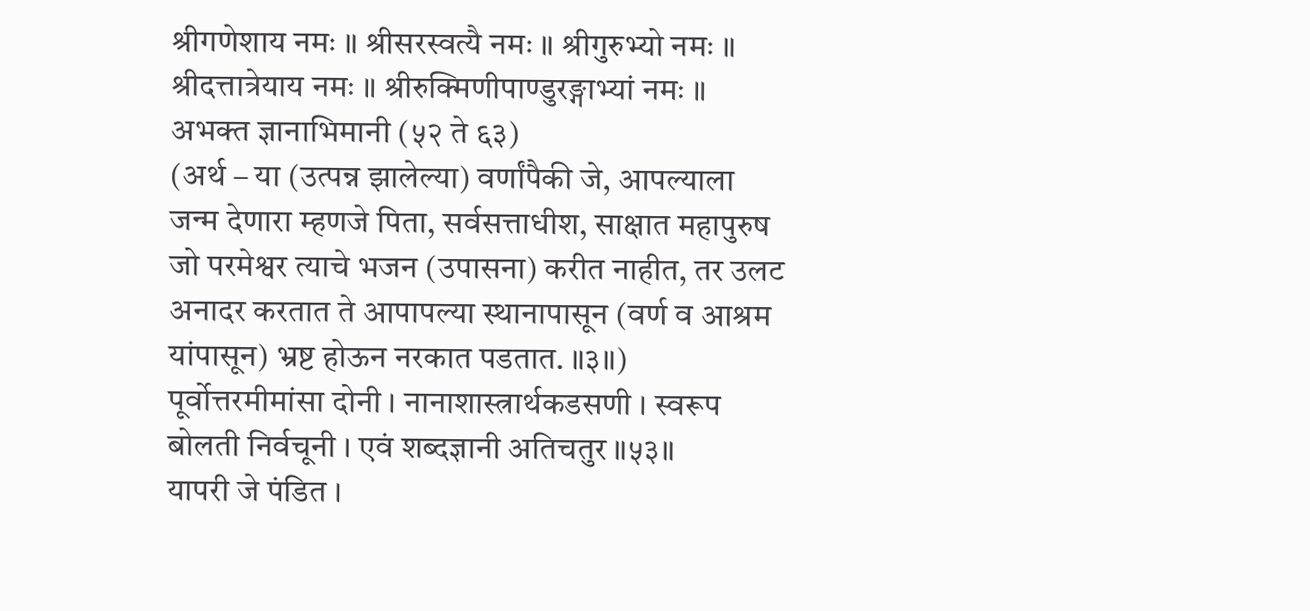श्रीगणेशाय नमः ॥ श्रीसरस्वत्यै नमः ॥ श्रीगुरुभ्यो नमः ॥ श्रीदत्तात्रेयाय नमः ॥ श्रीरुक्मिणीपाण्डुरङ्गाभ्यां नमः ॥
अभक्त ज्ञानाभिमानी (५२ ते ६३)
(अर्थ – या (उत्पन्न झालेल्या) वर्णांपैकी जे, आपल्याला जन्म देणारा म्हणजे पिता, सर्वसत्ताधीश, साक्षात महापुरुष जो परमेश्वर त्याचे भजन (उपासना) करीत नाहीत, तर उलट अनादर करतात ते आपापल्या स्थानापासून (वर्ण व आश्रम यांपासून) भ्रष्ट होऊन नरकात पडतात. ॥३॥)
पूर्वोत्तरमीमांसा दोनी । नानाशास्त्रार्थकडसणी । स्वरूप बोलती निर्वचूनी । एवं शब्दज्ञानी अतिचतुर ॥५३॥
यापरी जे पंडित ।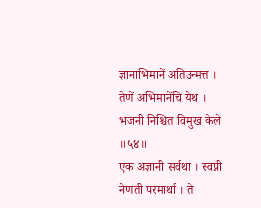ज्ञानाभिमानें अतिउन्मत्त । तेणें अभिमानेंचि येथ । भजनी निश्चित विमुख केले ॥५४॥
एक अज्ञानी सर्वथा । स्वप्नी नेणती परमार्था । ते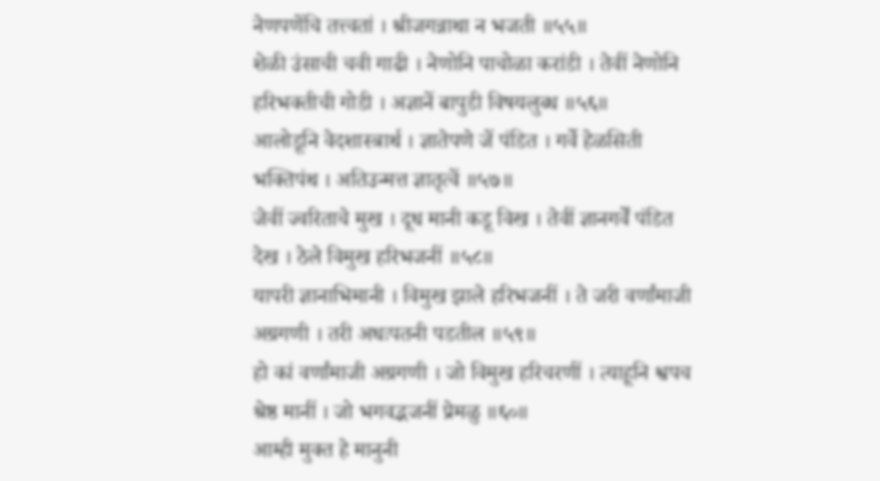नेणपणेंचि तत्त्वतां । श्रीजगन्नाथा न भजती ॥५५॥
शेळी उंसाची चवी गाढी । नेणोनि पाचोळा करांडी । तेवीं नेणोनि हरिभक्तीची गोडी । अज्ञानें बापुडी विषयलुब्ध ॥५६॥
आलोडूनि वेदशास्त्रार्थ । ज्ञातेपणे जें पंडित । गर्वे हेळसिती भक्तिपंथ । अतिउन्मत्त ज्ञातृत्वें ॥५७॥
जेवीं ज्वरिताचे मुख । दूध मानी कडू विख । तेवीं ज्ञानगर्वें पंडित देख । ठेले विमुख हरिभजनीं ॥५८॥
यापरी ज्ञानाभिमानी । विमुख झाले हरिभजनीं । ते जरी वर्णांमाजी अग्रगणी । तरी अधःपतनी पडतील ॥५९॥
हो कां वर्णांमाजी अग्रगणी । जो विमुख हरिचरणीं । त्याहूनि श्वपच श्रेष्ठ मानीं । जो भगवद्भजनीं प्रेमळु ॥६०॥
आम्ही मुक्त हे मानुनी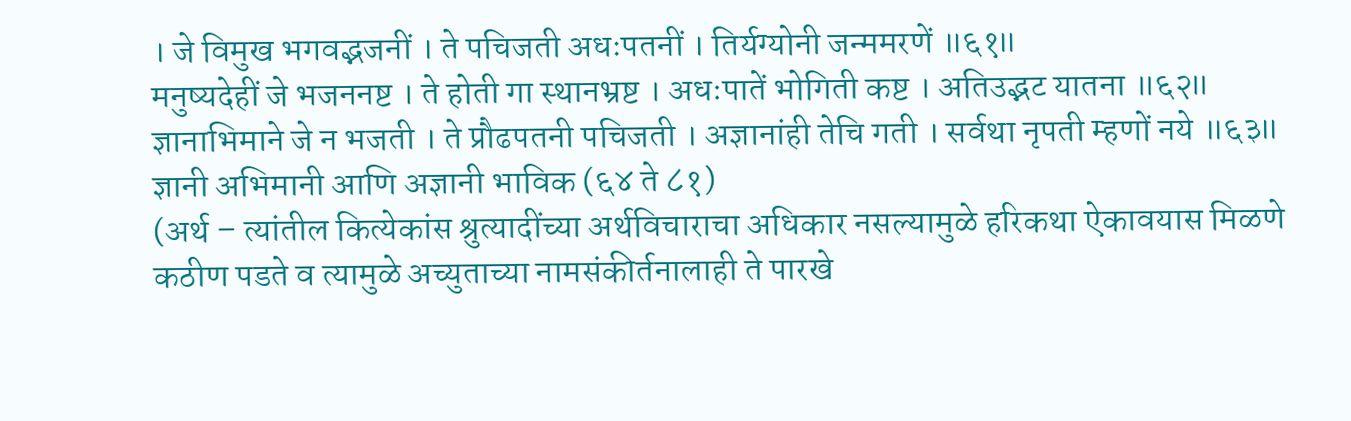। जे विमुख भगवद्भजनीं । ते पचिजती अधःपतनीं । तिर्यग्योनी जन्ममरणें ॥६१॥
मनुष्यदेहीं जे भजननष्ट । ते होती गा स्थानभ्रष्ट । अधःपातें भोगिती कष्ट । अतिउद्भट यातना ॥६२॥
ज्ञानाभिमाने जे न भजती । ते प्रौढपतनी पचिजती । अज्ञानांही तेचि गती । सर्वथा नृपती म्हणों नये ॥६३॥
ज्ञानी अभिमानी आणि अज्ञानी भाविक (६४ ते ८१)
(अर्थ – त्यांतील कित्येकांस श्रुत्यादींच्या अर्थविचाराचा अधिकार नसल्यामुळे हरिकथा ऐकावयास मिळणे कठीण पडते व त्यामुळे अच्युताच्या नामसंकीर्तनालाही ते पारखे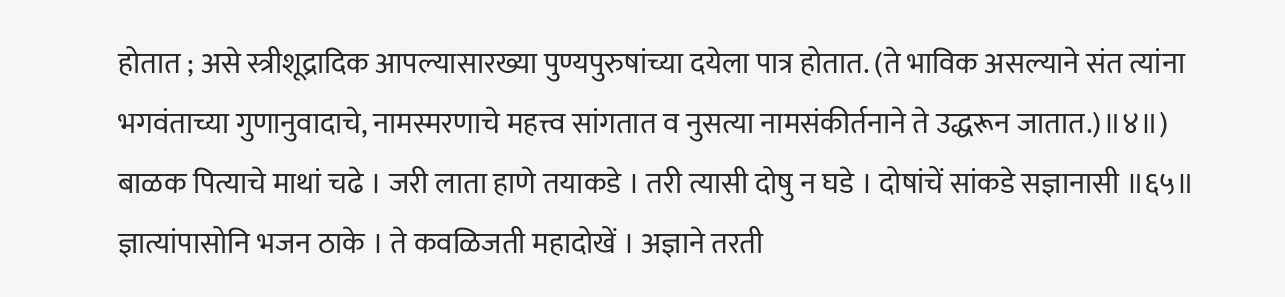होतात ; असे स्त्रीशूद्रादिक आपल्यासारख्या पुण्यपुरुषांच्या दयेला पात्र होतात. (ते भाविक असल्याने संत त्यांना भगवंताच्या गुणानुवादाचे, नामस्मरणाचे महत्त्व सांगतात व नुसत्या नामसंकीर्तनाने ते उद्धरून जातात.)॥४॥)
बाळक पित्याचे माथां चढे । जरी लाता हाणे तयाकडे । तरी त्यासी दोषु न घडे । दोषांचें सांकडे सज्ञानासी ॥६५॥
ज्ञात्यांपासोनि भजन ठाके । ते कवळिजती महादोखें । अज्ञाने तरती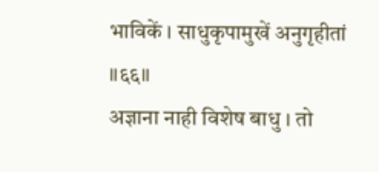भाविकें । साधुकृपामुखें अनुगृहीतां ॥६६॥
अज्ञाना नाही विशेष बाधु । तो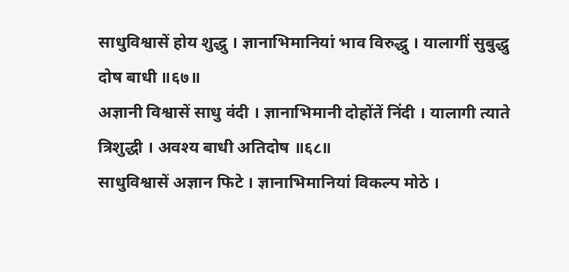साधुविश्वासें होय शुद्धु । ज्ञानाभिमानियां भाव विरुद्धु । यालागीं सुबुद्धु दोष बाधी ॥६७॥
अज्ञानी विश्वासें साधु वंदी । ज्ञानाभिमानी दोहोंतें निंदी । यालागी त्याते त्रिशुद्धी । अवश्य बाधी अतिदोष ॥६८॥
साधुविश्वासें अज्ञान फिटे । ज्ञानाभिमानियां विकल्प मोठे ।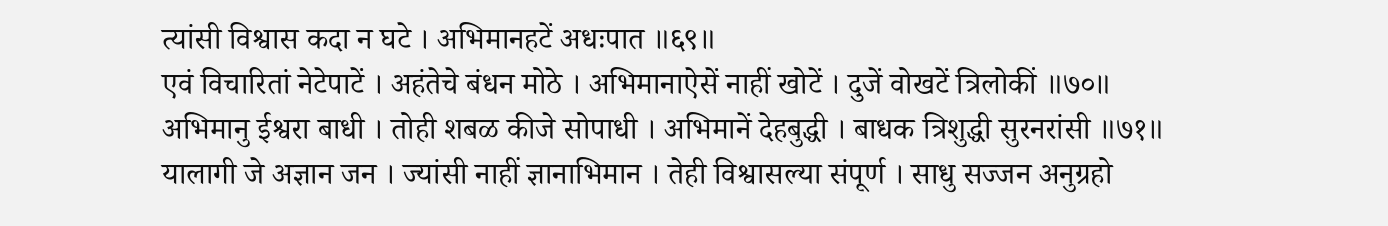त्यांसी विश्वास कदा न घटे । अभिमानहटें अधःपात ॥६९॥
एवं विचारितां नेटेपाटें । अहंतेचे बंधन मोठे । अभिमानाऐसें नाहीं खोटें । दुजें वोखटें त्रिलोकीं ॥७०॥
अभिमानु ईश्वरा बाधी । तोही शबळ कीजे सोपाधी । अभिमानें देहबुद्धी । बाधक त्रिशुद्धी सुरनरांसी ॥७१॥
यालागी जे अज्ञान जन । ज्यांसी नाहीं ज्ञानाभिमान । तेही विश्वासल्या संपूर्ण । साधु सज्जन अनुग्रहो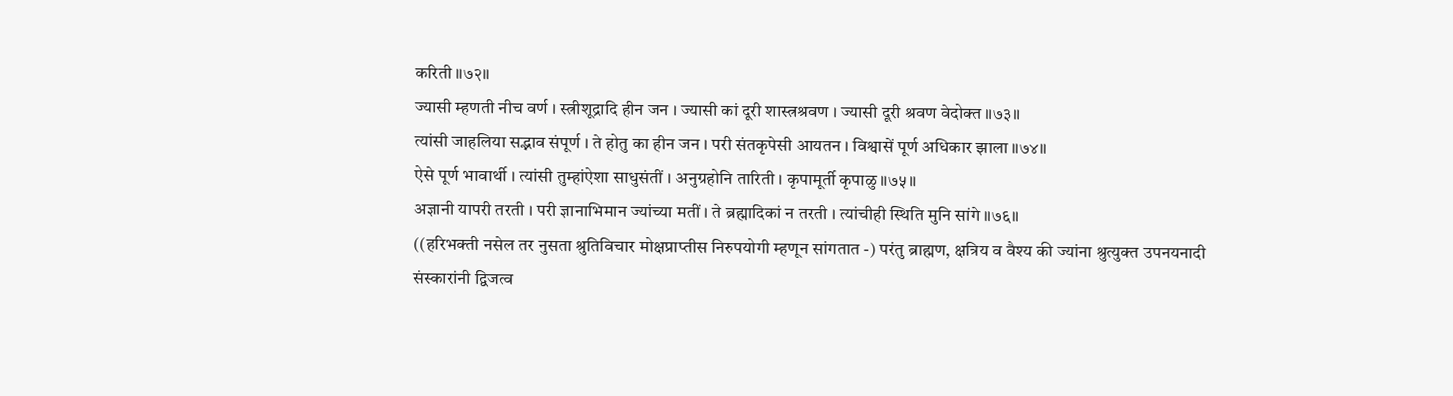करिती ॥७२॥
ज्यासी म्हणती नीच वर्ण । स्त्रीशूद्रादि हीन जन । ज्यासी कां दूरी शास्त्रश्रवण । ज्यासी दूरी श्रवण वेदोक्त ॥७३॥
त्यांसी जाहलिया सद्भाव संपूर्ण । ते होतु का हीन जन । परी संतकृपेसी आयतन । विश्वासें पूर्ण अधिकार झाला ॥७४॥
ऐसे पूर्ण भावार्थी । त्यांसी तुम्हांऐशा साधुसंतीं । अनुग्रहोनि तारिती । कृपामूर्ती कृपाळु ॥७५॥
अज्ञानी यापरी तरती । परी ज्ञानाभिमान ज्यांच्या मतीं । ते ब्रह्मादिकां न तरती । त्यांचीही स्थिति मुनि सांगे ॥७६॥
((हरिभक्ती नसेल तर नुसता श्रुतिविचार मोक्षप्राप्तीस निरुपयोगी म्हणून सांगतात -) परंतु ब्राह्मण, क्षत्रिय व वैश्य की ज्यांना श्रुत्युक्त उपनयनादी संस्कारांनी द्विजत्व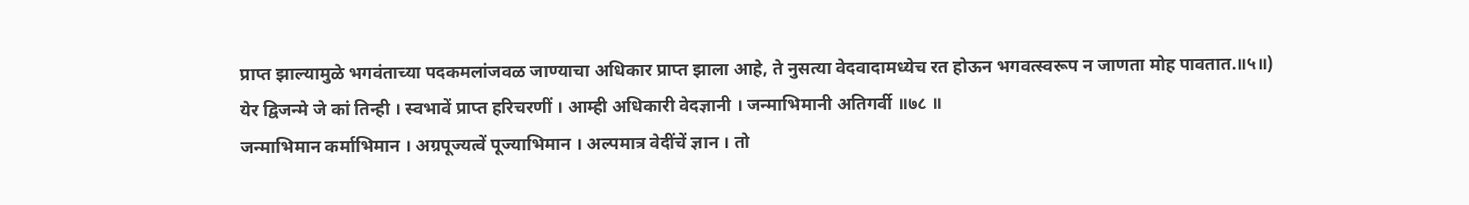प्राप्त झाल्यामुळे भगवंताच्या पदकमलांजवळ जाण्याचा अधिकार प्राप्त झाला आहे, ते नुसत्या वेदवादामध्येच रत होऊन भगवत्स्वरूप न जाणता मोह पावतात.॥५॥)
येर द्विजन्मे जे कां तिन्ही । स्वभावें प्राप्त हरिचरणीं । आम्ही अधिकारी वेदज्ञानी । जन्माभिमानी अतिगर्वी ॥७८ ॥
जन्माभिमान कर्माभिमान । अग्रपूज्यत्वें पूज्याभिमान । अल्पमात्र वेदींचें ज्ञान । तो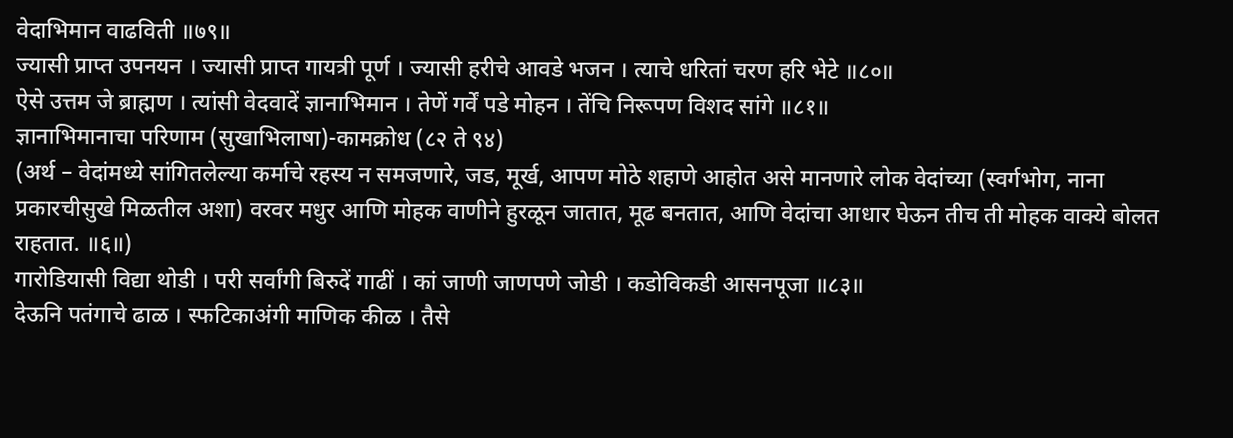वेदाभिमान वाढविती ॥७९॥
ज्यासी प्राप्त उपनयन । ज्यासी प्राप्त गायत्री पूर्ण । ज्यासी हरीचे आवडे भजन । त्याचे धरितां चरण हरि भेटे ॥८०॥
ऐसे उत्तम जे ब्राह्मण । त्यांसी वेदवादें ज्ञानाभिमान । तेणें गर्वें पडे मोहन । तेंचि निरूपण विशद सांगे ॥८१॥
ज्ञानाभिमानाचा परिणाम (सुखाभिलाषा)-कामक्रोध (८२ ते ९४)
(अर्थ – वेदांमध्ये सांगितलेल्या कर्माचे रहस्य न समजणारे, जड, मूर्ख, आपण मोठे शहाणे आहोत असे मानणारे लोक वेदांच्या (स्वर्गभोग, नाना प्रकारचीसुखे मिळतील अशा) वरवर मधुर आणि मोहक वाणीने हुरळून जातात, मूढ बनतात, आणि वेदांचा आधार घेऊन तीच ती मोहक वाक्ये बोलत राहतात. ॥६॥)
गारोडियासी विद्या थोडी । परी सर्वांगी बिरुदें गाढीं । कां जाणी जाणपणे जोडी । कडोविकडी आसनपूजा ॥८३॥
देऊनि पतंगाचे ढाळ । स्फटिकाअंगी माणिक कीळ । तैसे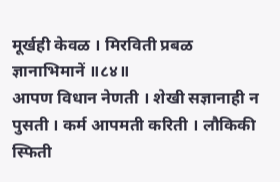मूर्खही केवळ । मिरविती प्रबळ ज्ञानाभिमानें ॥८४॥
आपण विधान नेणती । शेखी सज्ञानाही न पुसती । कर्म आपमती करिती । लौकिकी स्फिती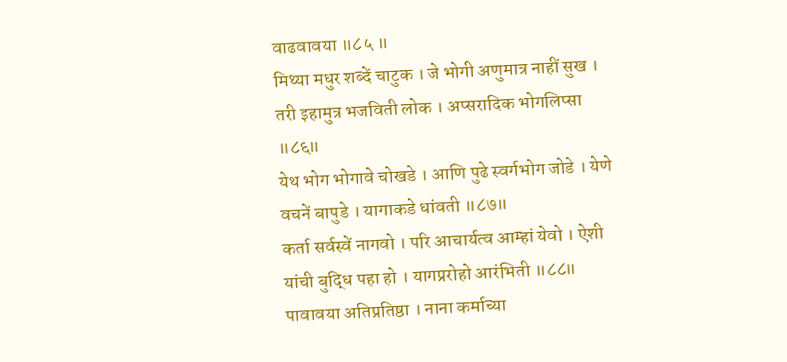वाढवावया ॥८५ ॥
मिथ्या मधुर शब्दें चाटुक । जे भोगी अणुमात्र नाहीं सुख । तरी इहामुत्र भजविती लोक । अप्सरादिक भोगलिप्सा ॥८६॥
येथ भोग भोगावे चोखडे । आणि पुढे स्वर्गभोग जोडे । येणे वचनें बापुडे । यागाकडे धांवती ॥८७॥
कर्ता सर्वस्वें नागवो । परि आचार्यत्व आम्हां येवो । ऐशी यांची बुद्धि पहा हो । यागप्ररोहो आरंभिती ॥८८॥
पावावया अतिप्रतिष्ठा । नाना कर्माच्या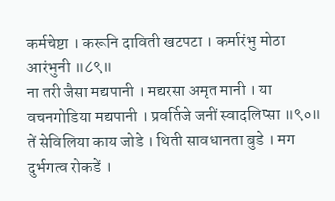कर्मचेष्टा । करूनि दाविती खटपटा । कर्मारंभु मोठा आरंभुनी ॥८९॥
ना तरी जैसा मद्यपानी । मद्यरसा अमृत मानी । या वचनगोडिया मद्यपानी । प्रवर्तिजे जनीं स्वादलिप्सा ॥९०॥
तें सेविलिया काय जोडे । थिती सावधानता बुडे । मग दुर्भगत्व रोकडें ।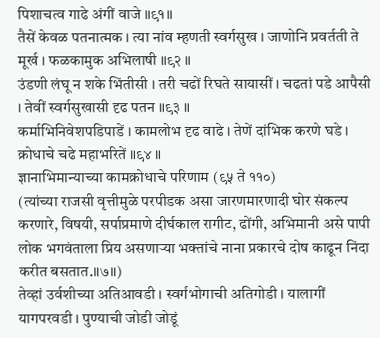पिशाचत्व गाढे अंगीं वाजे ॥९१॥
तैसें केवळ पतनात्मक । त्या नांव म्हणती स्वर्गसुख । जाणोनि प्रवर्तती ते मूर्ख । फळकामुक अभिलाषी ॥९२ ॥
उंडणी लंघू न शके भिंतीसी । तरी चढों रिघते सायासीं । चढतां पडे आपैसी । तेवीं स्वर्गसुखासी दृढ पतन ॥९३ ॥
कर्माभिनिवेशपडिपाडें । कामलोभ दृढ वाढे । तेणें दांभिक करणे घडे । क्रोधाचे चढे महाभरितें ॥९४ ॥
ज्ञानाभिमान्याच्या कामक्रोधाचे परिणाम (९५ ते ११०)
(त्यांच्या राजसी वृत्तीमुळे परपीडक असा जारणमारणादी घोर संकल्प करणारे, विषयी, सर्पाप्रमाणे दीर्घकाल रागीट, ढोंगी, अभिमानी असे पापी लोक भगवंताला प्रिय असणाऱ्या भक्तांचे नाना प्रकारचे दोष काढून निंदा करीत बसतात.॥७॥)
तेव्हां उर्वशीच्या अतिआवडी । स्वर्गभोगाची अतिगोडी । यालागीं यागपरवडी । पुण्याची जोडी जोडूं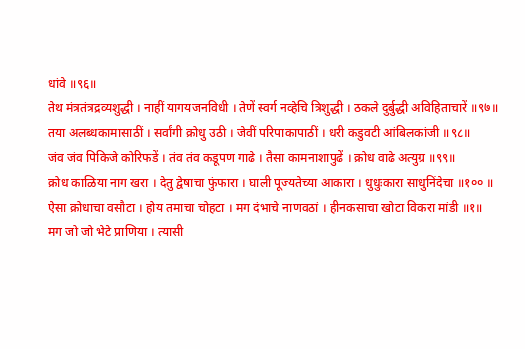धांवे ॥९६॥
तेथ मंत्रतंत्रद्रव्यशुद्धी । नाहीं यागयजनविधी । तेणें स्वर्ग नव्हेचि त्रिशुद्धी । ठकले दुर्बुद्धी अविहिताचारें ॥९७॥
तया अलब्धकामासाठीं । सर्वांगी क्रोधु उठी । जेवीं परिपाकापाठीं । धरी कडुवटी आंबिलकांजी ॥९८॥
जंव जंव पिकिजे कोरिफडें । तंव तंव कडूपण गाढे । तैसा कामनाशापुढें । क्रोध वाढे अत्युग्र ॥९९॥
क्रोध काळिया नाग खरा । देतु द्वेषाचा फुंफारा । घाली पूज्यतेच्या आकारा । धुधुःकारा साधुनिंदेचा ॥१०० ॥
ऐसा क्रोधाचा वसौटा । होय तमाचा चोहटा । मग दंभाचे नाणवठां । हीनकसाचा खोटा विकरा मांडी ॥१॥
मग जो जो भेटे प्राणिया । त्यासी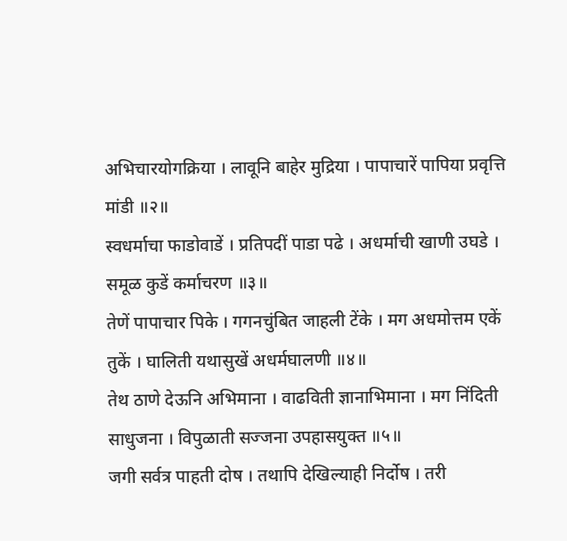अभिचारयोगक्रिया । लावूनि बाहेर मुद्रिया । पापाचारें पापिया प्रवृत्ति मांडी ॥२॥
स्वधर्माचा फाडोवाडें । प्रतिपदीं पाडा पढे । अधर्माची खाणी उघडे । समूळ कुडें कर्माचरण ॥३॥
तेणें पापाचार पिके । गगनचुंबित जाहली टेंके । मग अधमोत्तम एकें तुकें । घालिती यथासुखें अधर्मघालणी ॥४॥
तेथ ठाणे देऊनि अभिमाना । वाढविती ज्ञानाभिमाना । मग निंदिती साधुजना । विपुळाती सज्जना उपहासयुक्त ॥५॥
जगी सर्वत्र पाहती दोष । तथापि देखिल्याही निर्दोष । तरी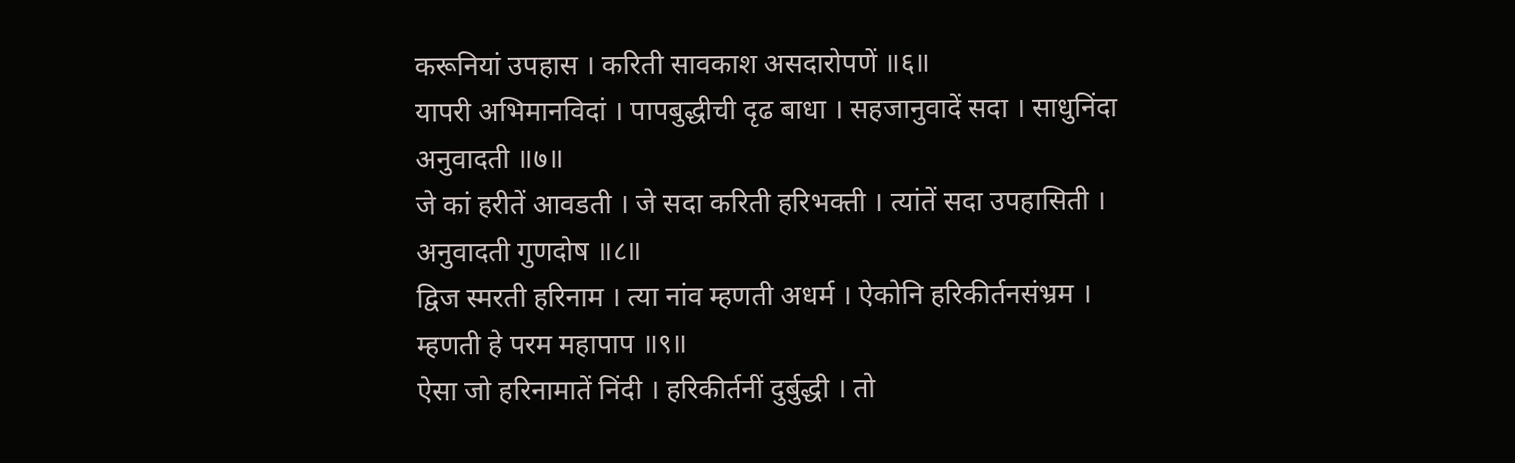करूनियां उपहास । करिती सावकाश असदारोपणें ॥६॥
यापरी अभिमानविदां । पापबुद्धीची दृढ बाधा । सहजानुवादें सदा । साधुनिंदा अनुवादती ॥७॥
जे कां हरीतें आवडती । जे सदा करिती हरिभक्ती । त्यांतें सदा उपहासिती । अनुवादती गुणदोष ॥८॥
द्विज स्मरती हरिनाम । त्या नांव म्हणती अधर्म । ऐकोनि हरिकीर्तनसंभ्रम । म्हणती हे परम महापाप ॥९॥
ऐसा जो हरिनामातें निंदी । हरिकीर्तनीं दुर्बुद्धी । तो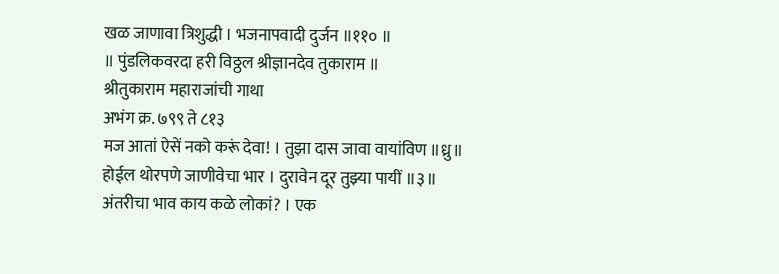खळ जाणावा त्रिशुद्धी । भजनापवादी दुर्जन ॥११० ॥
॥ पुंडलिकवरदा हरी विठ्ठल श्रीज्ञानदेव तुकाराम ॥
श्रीतुकाराम महाराजांची गाथा
अभंग क्र. ७९९ ते ८१३
मज आतां ऐसें नको करूं देवा! । तुझा दास जावा वायांविण ॥ध्रु॥
होईल थोरपणे जाणीवेचा भार । दुरावेन दूर तुझ्या पायीं ॥३॥
अंतरीचा भाव काय कळे लोकां? । एक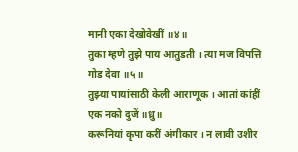मानी एका देखोवेखीं ॥४॥
तुका म्हणे तुझे पाय आतुडती । त्या मज विपत्ति गोड देवा ॥५॥
तुझ्या पायांसाठी केली आराणूक । आतां कांहीं एक नको दुजें ॥ध्रु॥
करूनियां कृपा करीं अंगीकार । न लावी उशीर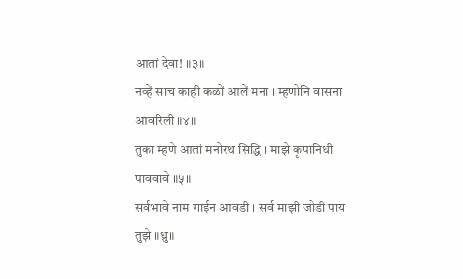आतां देवा! ॥३॥
नव्हें साच काही कळों आलें मना । म्हणोनि वासना आवरिली ॥४॥
तुका म्हणे आतां मनोरथ सिद्धि । माझे कृपानिधी पाववावे ॥५॥
सर्वभावे नाम गाईन आवडी । सर्व माझी जोडी पाय तुझे ॥ध्रु॥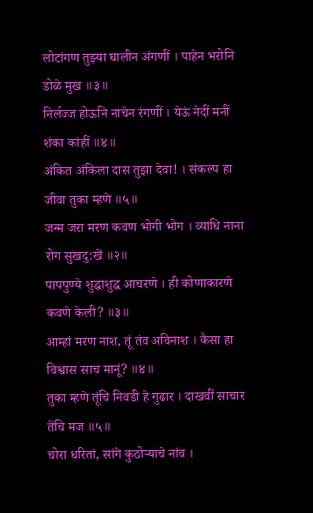लोटांगण तुझ्या घालीन अंगणीं । पाहेन भरोनि डोळे मुख ॥३॥
निर्लज्ज होऊनि नाचेन रंगणीं । येऊं नेदीं मनीं शंका कांहीं ॥४॥
अंकित अंकिला दास तुझा देवा! । संकल्प हा जीवा तुका म्हणे ॥५॥
जन्म जरा मरण कवण भोगी भोग । व्याधि नाना रोग सुखदु:खें ॥२॥
पापपुण्ये शुद्धाशुद्ध आचरणे । ही कोणाकारणे कवणे केली? ॥३॥
आम्हां मरण नाश, तूं तंव अविनाश । कैसा हा विश्वास साच मानूं? ॥४॥
तुका म्हणे तूंचि निवडी हे गुढार । दाखवीं साचार तेंचि मज ॥५॥
चोरा धरितां, सांगे कुठोऱ्याचे नांव ।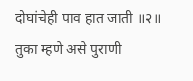दोघांचेही पाव हात जाती ॥२॥
तुका म्हणे असे पुराणी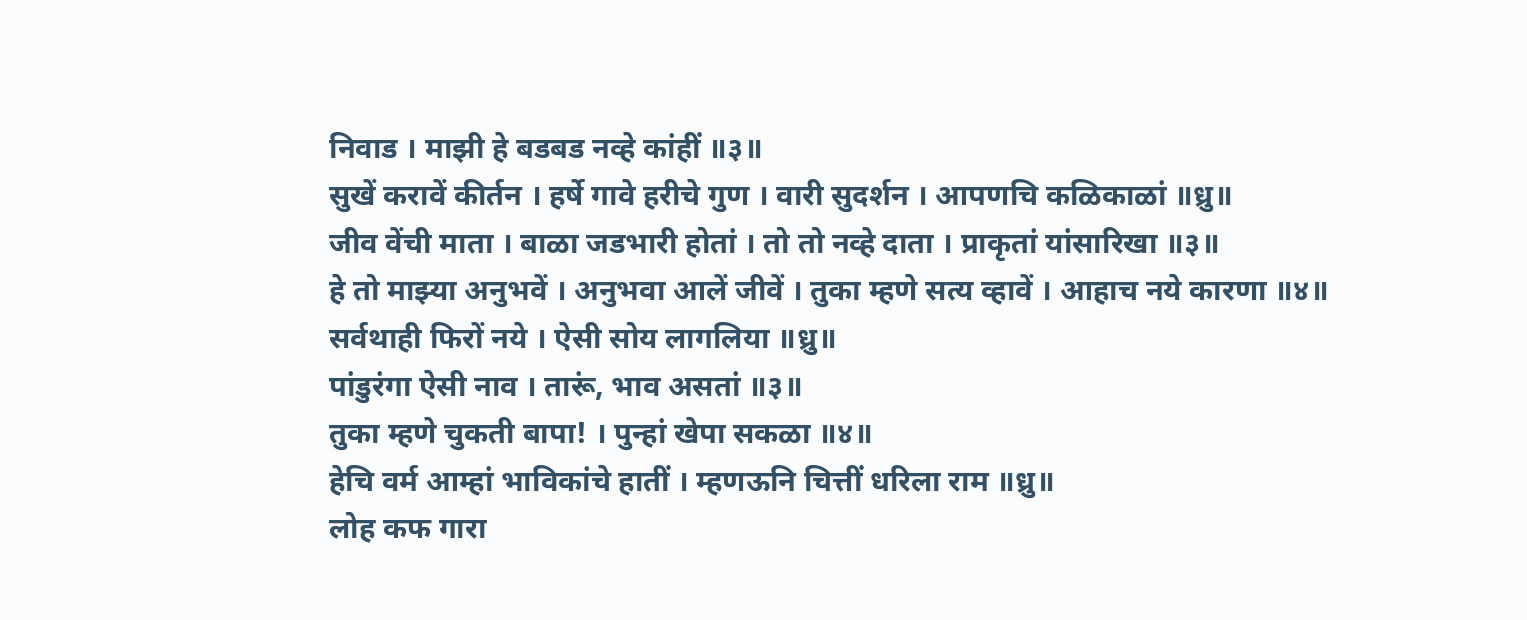निवाड । माझी हे बडबड नव्हे कांहीं ॥३॥
सुखें करावें कीर्तन । हर्षे गावे हरीचे गुण । वारी सुदर्शन । आपणचि कळिकाळां ॥ध्रु॥
जीव वेंची माता । बाळा जडभारी होतां । तो तो नव्हे दाता । प्राकृतां यांसारिखा ॥३॥
हे तो माझ्या अनुभवें । अनुभवा आलें जीवें । तुका म्हणे सत्य व्हावें । आहाच नये कारणा ॥४॥
सर्वथाही फिरों नये । ऐसी सोय लागलिया ॥ध्रु॥
पांडुरंगा ऐसी नाव । तारूं, भाव असतां ॥३॥
तुका म्हणे चुकती बापा! । पुन्हां खेपा सकळा ॥४॥
हेचि वर्म आम्हां भाविकांचे हातीं । म्हणऊनि चित्तीं धरिला राम ॥ध्रु॥
लोह कफ गारा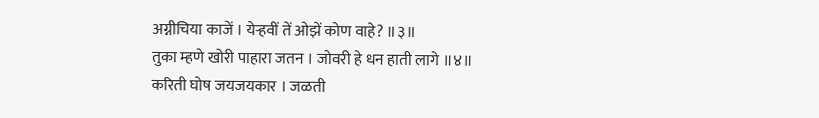अग्नीचिया काजें । येऱ्हवीं तें ओझें कोण वाहे? ॥३॥
तुका म्हणे खोरी पाहारा जतन । जोवरी हे धन हाती लागे ॥४॥
करिती घोष जयजयकार । जळती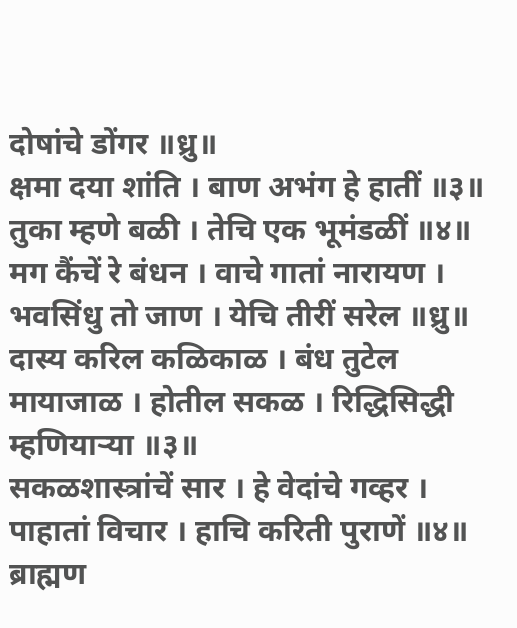दोषांचे डोंगर ॥ध्रु॥
क्षमा दया शांति । बाण अभंग हे हातीं ॥३॥
तुका म्हणे बळी । तेचि एक भूमंडळीं ॥४॥
मग कैंचें रे बंधन । वाचे गातां नारायण । भवसिंधु तो जाण । येचि तीरीं सरेल ॥ध्रु॥
दास्य करिल कळिकाळ । बंध तुटेल मायाजाळ । होतील सकळ । रिद्धिसिद्धी म्हणियाऱ्या ॥३॥
सकळशास्त्रांचें सार । हे वेदांचे गव्हर । पाहातां विचार । हाचि करिती पुराणें ॥४॥
ब्राह्मण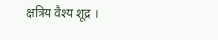क्षत्रिय वैश्य शूद्र ।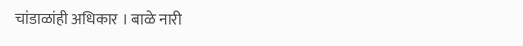चांडाळांही अधिकार । बाळे नारी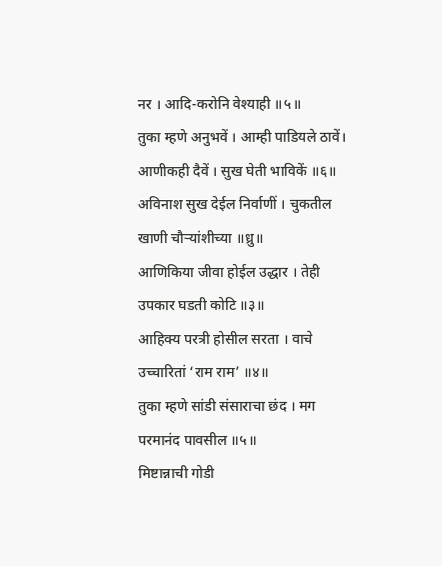नर । आदि-करोनि वेश्याही ॥५॥
तुका म्हणे अनुभवें । आम्ही पाडियले ठावें। आणीकही दैवें । सुख घेती भाविकें ॥६॥
अविनाश सुख देईल निर्वाणीं । चुकतील खाणी चौऱ्यांशीच्या ॥ध्रु॥
आणिकिया जीवा होईल उद्धार । तेही उपकार घडती कोटि ॥३॥
आहिक्य परत्री होसील सरता । वाचे उच्चारितां ‘राम राम’ ॥४॥
तुका म्हणे सांडी संसाराचा छंद । मग परमानंद पावसील ॥५॥
मिष्टान्नाची गोडी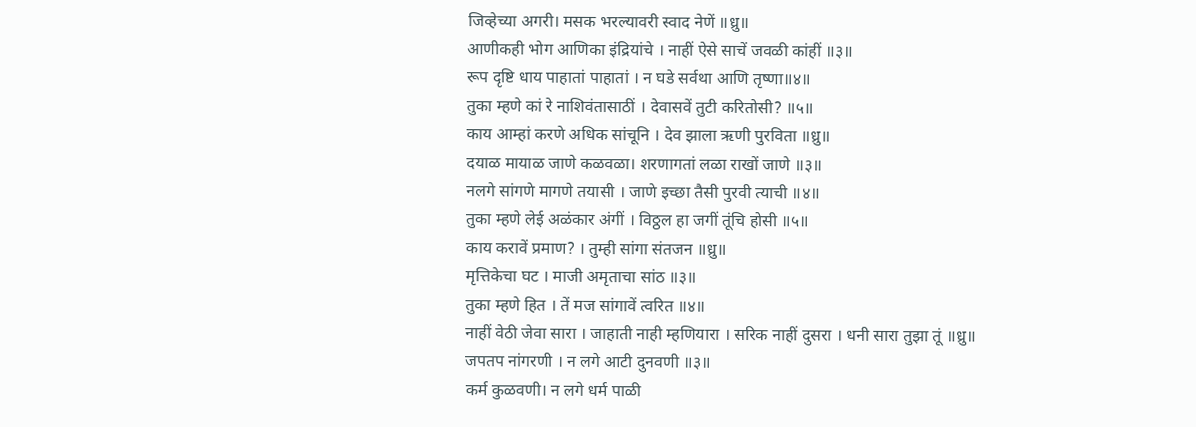जिव्हेच्या अगरी। मसक भरल्यावरी स्वाद नेणें ॥ध्रु॥
आणीकही भोग आणिका इंद्रियांचे । नाहीं ऐसे साचें जवळी कांहीं ॥३॥
रूप दृष्टि धाय पाहातां पाहातां । न घडे सर्वथा आणि तृष्णा॥४॥
तुका म्हणे कां रे नाशिवंतासाठीं । देवासवें तुटी करितोसी? ॥५॥
काय आम्हां करणे अधिक सांचूनि । देव झाला ऋणी पुरविता ॥ध्रु॥
दयाळ मायाळ जाणे कळवळा। शरणागतां लळा राखों जाणे ॥३॥
नलगे सांगणे मागणे तयासी । जाणे इच्छा तैसी पुरवी त्याची ॥४॥
तुका म्हणे लेई अळंकार अंगीं । विठ्ठल हा जगीं तूंचि होसी ॥५॥
काय करावें प्रमाण? । तुम्ही सांगा संतजन ॥ध्रु॥
मृत्तिकेचा घट । माजी अमृताचा सांठ ॥३॥
तुका म्हणे हित । तें मज सांगावें त्वरित ॥४॥
नाहीं वेठी जेवा सारा । जाहाती नाही म्हणियारा । सरिक नाहीं दुसरा । धनी सारा तुझा तूं ॥ध्रु॥
जपतप नांगरणी । न लगे आटी दुनवणी ॥३॥
कर्म कुळवणी। न लगे धर्म पाळी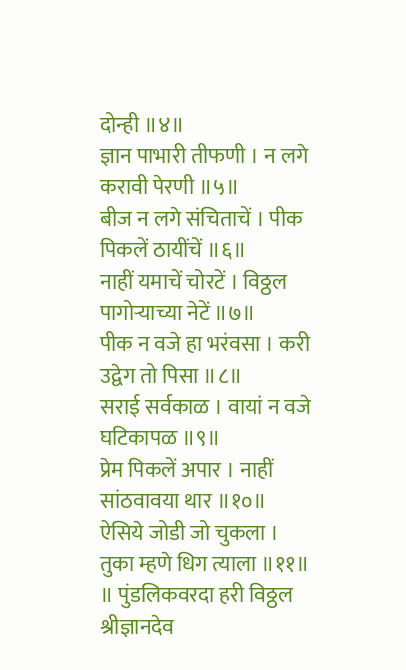दोन्ही ॥४॥
ज्ञान पाभारी तीफणी । न लगे करावी पेरणी ॥५॥
बीज न लगे संचिताचें । पीक पिकलें ठायींचें ॥६॥
नाहीं यमाचें चोरटें । विठ्ठल पागोऱ्याच्या नेटें ॥७॥
पीक न वजे हा भरंवसा । करी उद्वेग तो पिसा ॥८॥
सराई सर्वकाळ । वायां न वजे घटिकापळ ॥९॥
प्रेम पिकलें अपार । नाहीं सांठवावया थार ॥१०॥
ऐसिये जोडी जो चुकला । तुका म्हणे धिग त्याला ॥११॥
॥ पुंडलिकवरदा हरी विठ्ठल श्रीज्ञानदेव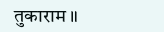तुकाराम ॥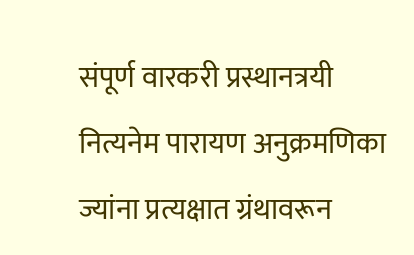संपूर्ण वारकरी प्रस्थानत्रयी नित्यनेम पारायण अनुक्रमणिका
ज्यांना प्रत्यक्षात ग्रंथावरून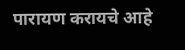पारायण करायचे आहे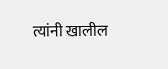त्यांनी खालील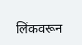लिंकवरून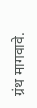ग्रंथ मागवावे.